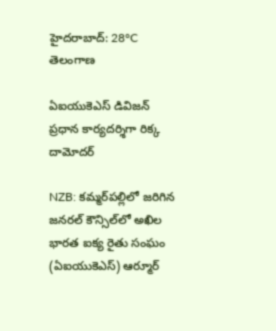హైదరాబాద్: 28°C
తెలంగాణ

ఏఐయుకెఎస్ డివిజన్ ప్రధాన కార్యదర్శిగా రిక్క దామోదర్

NZB: కమ్మర్‌పల్లిలో జరిగిన జనరల్ కౌన్సిల్‌లో అఖిల భారత ఐక్య రైతు సంఘం (ఏఐయుకెఎస్) ఆర్మూర్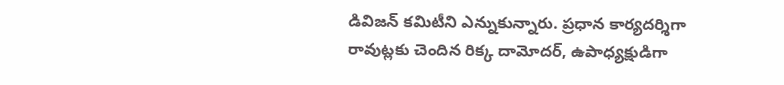డివిజన్ కమిటీని ఎన్నుకున్నారు. ప్రధాన కార్యదర్శిగా రావుట్లకు చెందిన రిక్క దామోదర్, ఉపాధ్యక్షుడిగా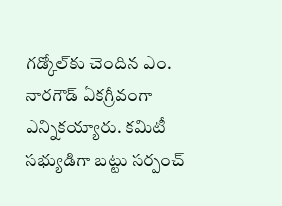గడ్కోల్‌కు చెందిన ఎం. నారగౌడ్ ఏకగ్రీవంగా ఎన్నికయ్యారు. కమిటీ సభ్యుడిగా బట్టు సర్పంచ్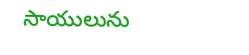సాయులును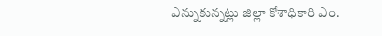ఎన్నుకున్నట్లు జిల్లా కోశాధికారి ఎం.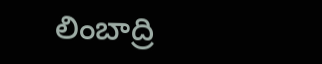లింబాద్రి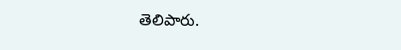తెలిపారు.